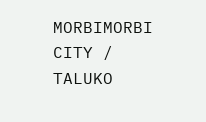MORBIMORBI CITY / TALUKO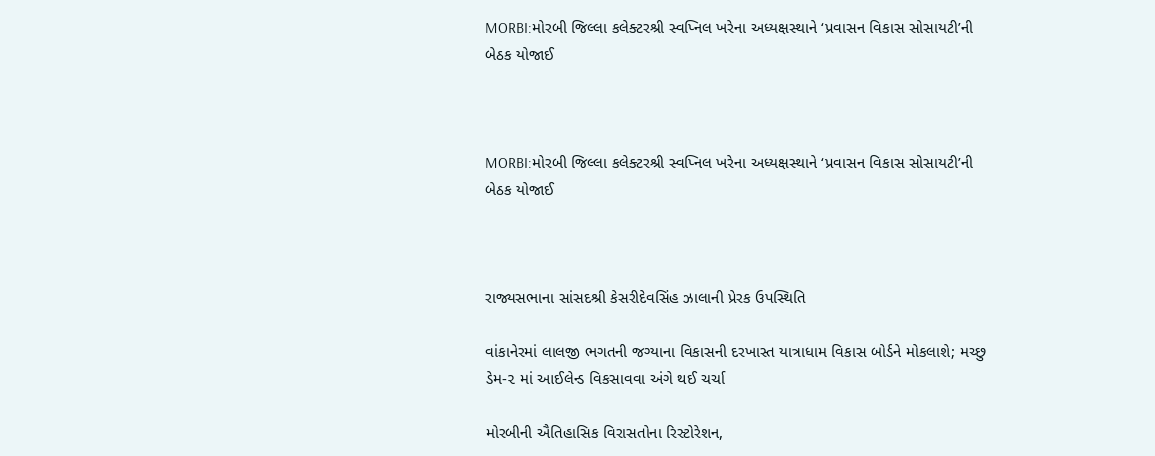MORBI:મોરબી જિલ્લા કલેક્ટરશ્રી સ્વપ્નિલ ખરેના અધ્યક્ષસ્થાને ‘પ્રવાસન વિકાસ સોસાયટી’ની બેઠક યોજાઈ



MORBI:મોરબી જિલ્લા કલેક્ટરશ્રી સ્વપ્નિલ ખરેના અધ્યક્ષસ્થાને ‘પ્રવાસન વિકાસ સોસાયટી’ની બેઠક યોજાઈ



રાજ્યસભાના સાંસદશ્રી કેસરીદેવસિંહ ઝાલાની પ્રેરક ઉપસ્થિતિ

વાંકાનેરમાં લાલજી ભગતની જગ્યાના વિકાસની દરખાસ્ત યાત્રાધામ વિકાસ બોર્ડને મોકલાશે; મચ્છુ ડેમ-૨ માં આઈલેન્ડ વિકસાવવા અંગે થઈ ચર્ચા

મોરબીની ઐતિહાસિક વિરાસતોના રિસ્ટોરેશન,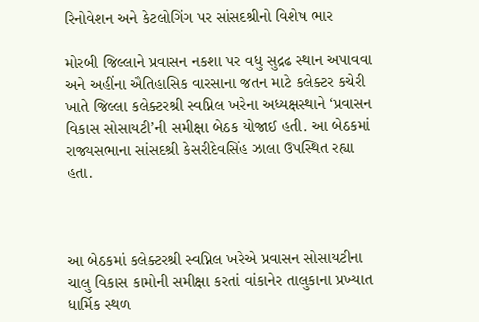રિનોવેશન અને કેટલોગિંગ પર સાંસદશ્રીનો વિશેષ ભાર

મોરબી જિલ્લાને પ્રવાસન નકશા પર વધુ સુદ્રઢ સ્થાન અપાવવા અને અહીંના ઐતિહાસિક વારસાના જતન માટે કલેક્ટર કચેરી ખાતે જિલ્લા કલેક્ટરશ્રી સ્વપ્નિલ ખરેના અધ્યક્ષસ્થાને ‘પ્રવાસન વિકાસ સોસાયટી’ની સમીક્ષા બેઠક યોજાઈ હતી. આ બેઠકમાં રાજ્યસભાના સાંસદશ્રી કેસરીદેવસિંહ ઝાલા ઉપસ્થિત રહ્યા હતા.



આ બેઠકમાં કલેક્ટરશ્રી સ્વપ્નિલ ખરેએ પ્રવાસન સોસાયટીના ચાલુ વિકાસ કામોની સમીક્ષા કરતાં વાંકાનેર તાલુકાના પ્રખ્યાત ધાર્મિક સ્થળ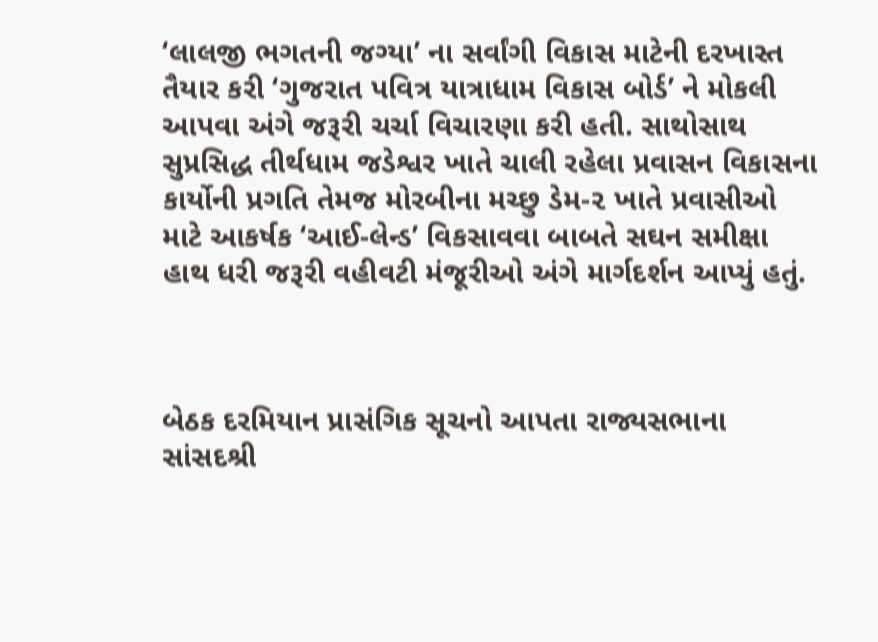‘લાલજી ભગતની જગ્યા’ ના સર્વાંગી વિકાસ માટેની દરખાસ્ત તૈયાર કરી ‘ગુજરાત પવિત્ર યાત્રાધામ વિકાસ બોર્ડ’ ને મોકલી આપવા અંગે જરૂરી ચર્ચા વિચારણા કરી હતી. સાથોસાથ સુપ્રસિદ્ધ તીર્થધામ જડેશ્વર ખાતે ચાલી રહેલા પ્રવાસન વિકાસના કાર્યોની પ્રગતિ તેમજ મોરબીના મચ્છુ ડેમ-૨ ખાતે પ્રવાસીઓ માટે આકર્ષક ‘આઈ-લેન્ડ’ વિકસાવવા બાબતે સઘન સમીક્ષા હાથ ધરી જરૂરી વહીવટી મંજૂરીઓ અંગે માર્ગદર્શન આપ્યું હતું.



બેઠક દરમિયાન પ્રાસંગિક સૂચનો આપતા રાજ્યસભાના સાંસદશ્રી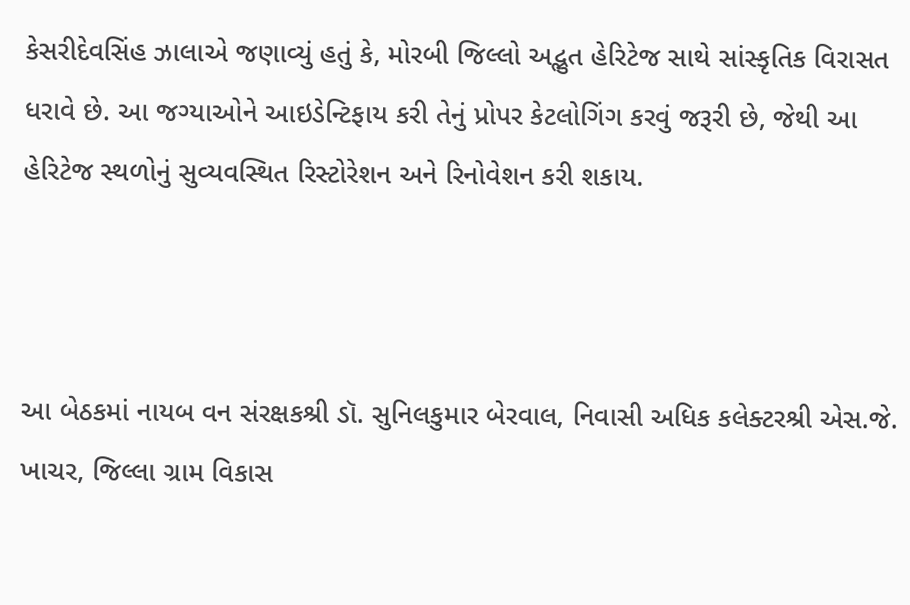કેસરીદેવસિંહ ઝાલાએ જણાવ્યું હતું કે, મોરબી જિલ્લો અદ્ભુત હેરિટેજ સાથે સાંસ્કૃતિક વિરાસત ધરાવે છે. આ જગ્યાઓને આઇડેન્ટિફાય કરી તેનું પ્રોપર કેટલોગિંગ કરવું જરૂરી છે, જેથી આ હેરિટેજ સ્થળોનું સુવ્યવસ્થિત રિસ્ટોરેશન અને રિનોવેશન કરી શકાય.



આ બેઠકમાં નાયબ વન સંરક્ષકશ્રી ડૉ. સુનિલકુમાર બેરવાલ, નિવાસી અધિક કલેક્ટરશ્રી એસ.જે. ખાચર, જિલ્લા ગ્રામ વિકાસ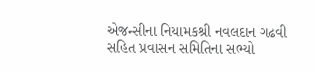એજન્સીના નિયામકશ્રી નવલદાન ગઢવી સહિત પ્રવાસન સમિતિના સભ્યો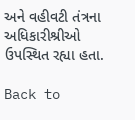અને વહીવટી તંત્રના અધિકારીશ્રીઓ ઉપસ્થિત રહ્યા હતા.

Back to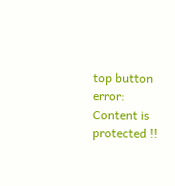top button
error: Content is protected !!